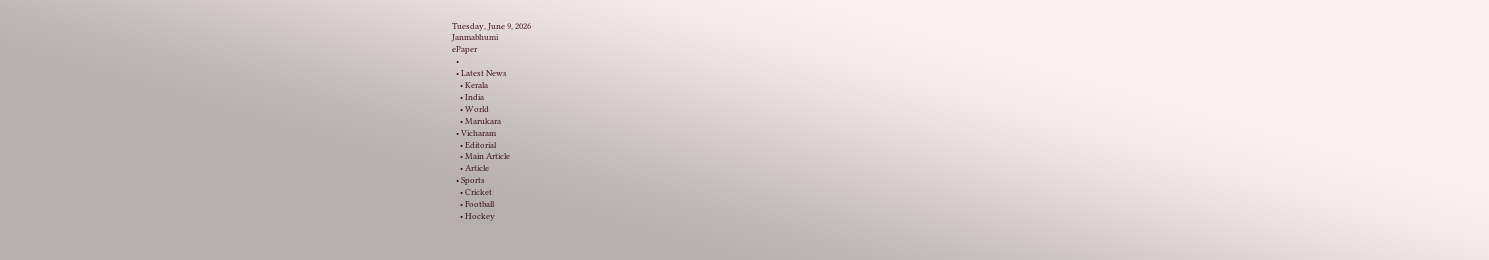Tuesday, June 9, 2026
Janmabhumi
ePaper
  •
  • Latest News
    • Kerala
    • India
    • World
    • Marukara
  • Vicharam
    • Editorial
    • Main Article
    • Article
  • Sports
    • Cricket
    • Football
    • Hockey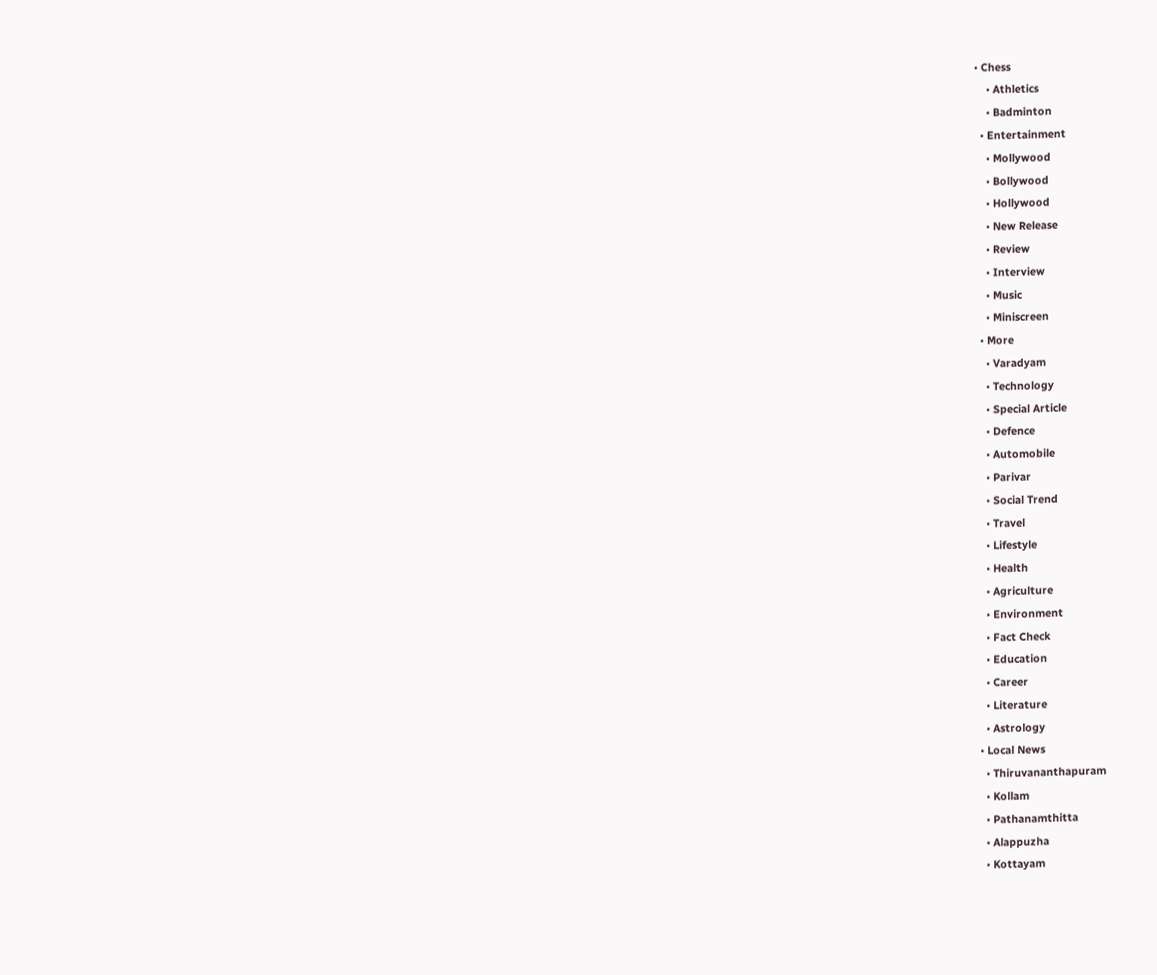• Chess
    • Athletics
    • Badminton
  • Entertainment
    • Mollywood
    • Bollywood
    • Hollywood
    • New Release
    • Review
    • Interview
    • Music
    • Miniscreen
  • More
    • Varadyam
    • Technology
    • Special Article
    • Defence
    • Automobile
    • Parivar
    • Social Trend
    • Travel
    • Lifestyle
    • Health
    • Agriculture
    • Environment
    • Fact Check
    • Education
    • Career
    • Literature
    • Astrology
  • Local News
    • Thiruvananthapuram
    • Kollam
    • Pathanamthitta
    • Alappuzha
    • Kottayam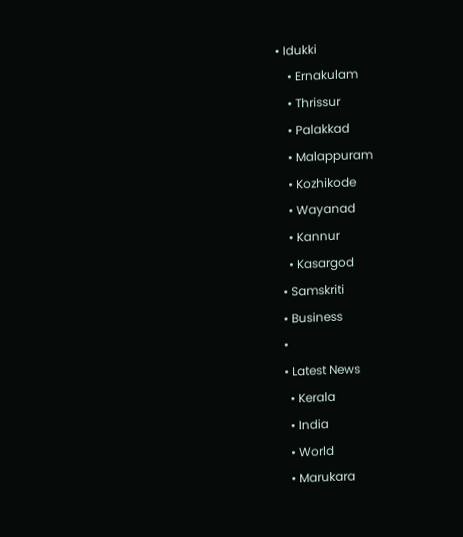• Idukki
    • Ernakulam
    • Thrissur
    • Palakkad
    • Malappuram
    • Kozhikode
    • Wayanad
    • Kannur
    • Kasargod
  • Samskriti
  • Business
  •
  • Latest News
    • Kerala
    • India
    • World
    • Marukara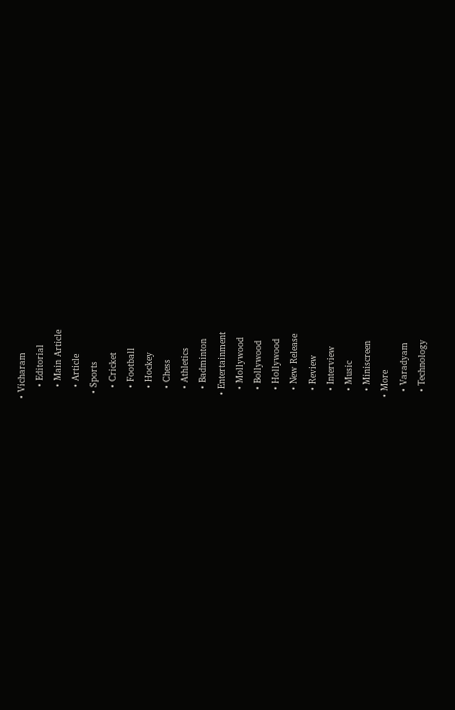• Vicharam
    • Editorial
    • Main Article
    • Article
  • Sports
    • Cricket
    • Football
    • Hockey
    • Chess
    • Athletics
    • Badminton
  • Entertainment
    • Mollywood
    • Bollywood
    • Hollywood
    • New Release
    • Review
    • Interview
    • Music
    • Miniscreen
  • More
    • Varadyam
    • Technology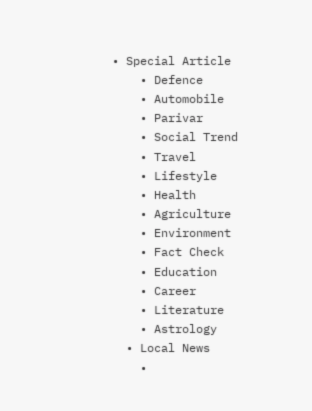• Special Article
    • Defence
    • Automobile
    • Parivar
    • Social Trend
    • Travel
    • Lifestyle
    • Health
    • Agriculture
    • Environment
    • Fact Check
    • Education
    • Career
    • Literature
    • Astrology
  • Local News
    •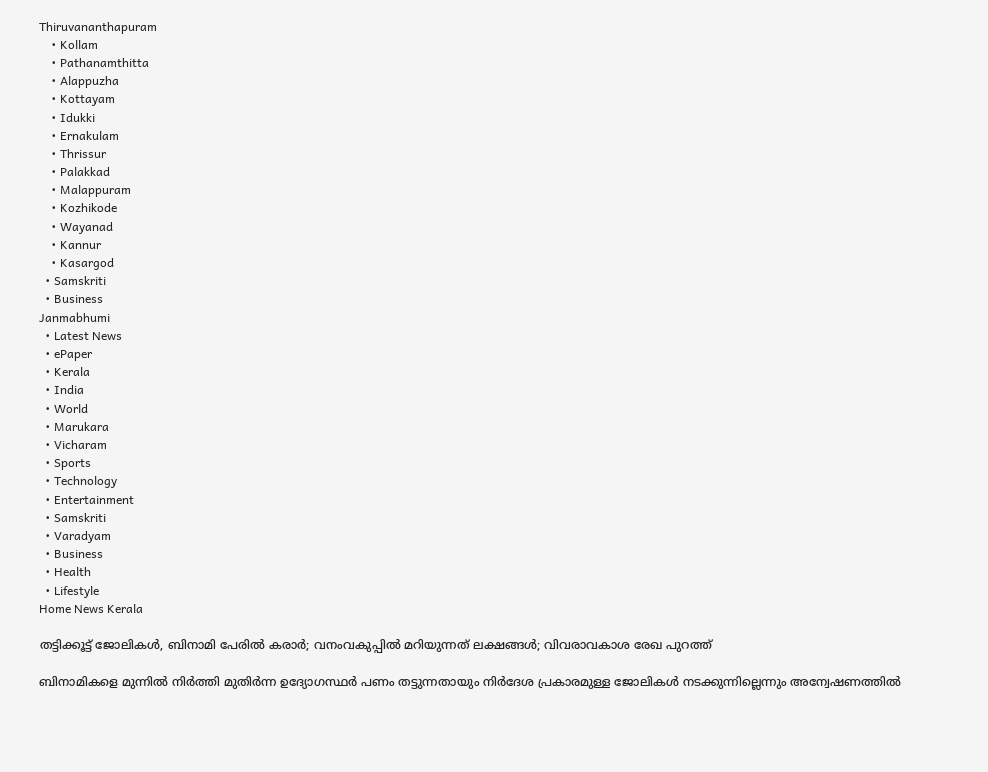Thiruvananthapuram
    • Kollam
    • Pathanamthitta
    • Alappuzha
    • Kottayam
    • Idukki
    • Ernakulam
    • Thrissur
    • Palakkad
    • Malappuram
    • Kozhikode
    • Wayanad
    • Kannur
    • Kasargod
  • Samskriti
  • Business
Janmabhumi
  • Latest News
  • ePaper
  • Kerala
  • India
  • World
  • Marukara
  • Vicharam
  • Sports
  • Technology
  • Entertainment
  • Samskriti
  • Varadyam
  • Business
  • Health
  • Lifestyle
Home News Kerala

തട്ടിക്കൂട്ട് ജോലികള്‍, ബിനാമി പേരില്‍ കരാര്‍; വനംവകുപ്പില്‍ മറിയുന്നത് ലക്ഷങ്ങള്‍; വിവരാവകാശ രേഖ പുറത്ത്

ബിനാമികളെ മുന്നില്‍ നിര്‍ത്തി മുതിര്‍ന്ന ഉദ്യോഗസ്ഥര്‍ പണം തട്ടുന്നതായും നിര്‍ദേശ പ്രകാരമുള്ള ജോലികള്‍ നടക്കുന്നില്ലെന്നും അന്വേഷണത്തില്‍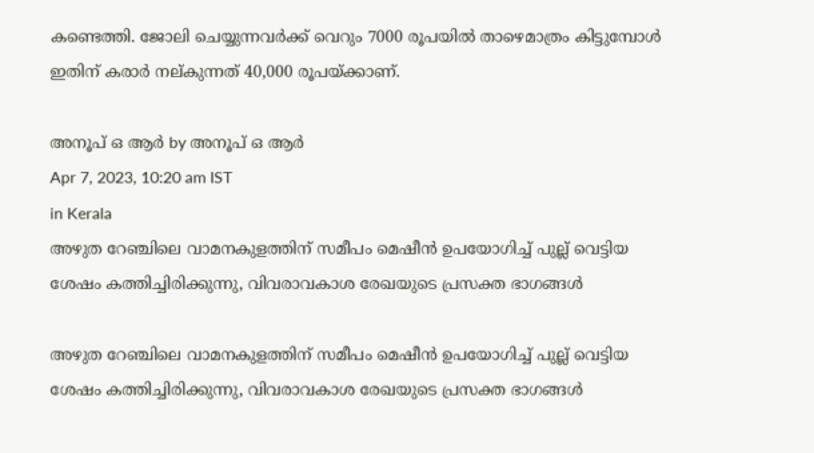കണ്ടെത്തി. ജോലി ചെയ്യുന്നവര്‍ക്ക് വെറും 7000 രൂപയില്‍ താഴെമാത്രം കിട്ടുമ്പോള്‍ ഇതിന് കരാര്‍ നല്കുന്നത് 40,000 രൂപയ്‌ക്കാണ്.

അനൂപ് ഒ ആര്‍ by അനൂപ് ഒ ആര്‍
Apr 7, 2023, 10:20 am IST
in Kerala
അഴുത റേഞ്ചിലെ വാമനകുളത്തിന് സമീപം മെഷീന്‍ ഉപയോഗിച്ച് പുല്ല് വെട്ടിയ ശേഷം കത്തിച്ചിരിക്കുന്നു, വിവരാവകാശ രേഖയുടെ പ്രസക്ത ഭാഗങ്ങള്‍

അഴുത റേഞ്ചിലെ വാമനകുളത്തിന് സമീപം മെഷീന്‍ ഉപയോഗിച്ച് പുല്ല് വെട്ടിയ ശേഷം കത്തിച്ചിരിക്കുന്നു, വിവരാവകാശ രേഖയുടെ പ്രസക്ത ഭാഗങ്ങള്‍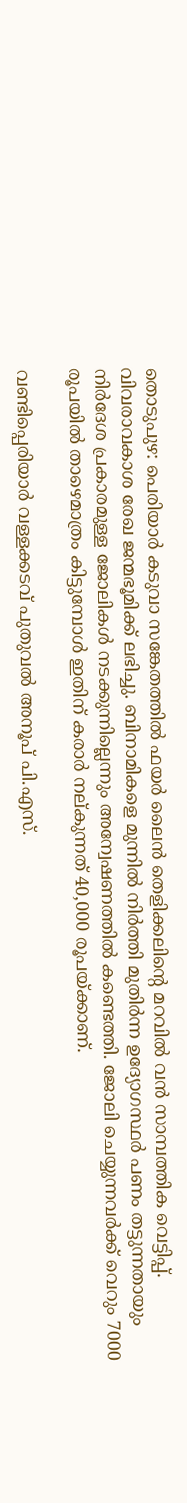തൊടുപുഴ: പെരിയാര്‍ കടുവാ സങ്കേതത്തില്‍ ഫയര്‍ ലൈന്‍ തെളിക്കലിന്റെ മറവില്‍ വന്‍ സാമ്പത്തിക വെട്ടിപ്പ്. വിവരാവകാശ രേഖ ജന്മഭൂമിക്ക് ലഭിച്ചു. ബിനാമികളെ മുന്നില്‍ നിര്‍ത്തി മുതിര്‍ന്ന ഉദ്യോഗസ്ഥര്‍ പണം തട്ടുന്നതായും നിര്‍ദേശ പ്രകാരമുള്ള ജോലികള്‍ നടക്കുന്നില്ലെന്നും അന്വേഷണത്തില്‍ കണ്ടെത്തി. ജോലി ചെയ്യുന്നവര്‍ക്ക് വെറും 7000 രൂപയില്‍ താഴെമാത്രം കിട്ടുമ്പോള്‍ ഇതിന് കരാര്‍ നല്കുന്നത് 40,000 രൂപയ്‌ക്കാണ്.

വണ്ടിപ്പെരിയാര്‍ വള്ളക്കടവ് പുതുവല്‍ അനൂപ് പി.എസ്.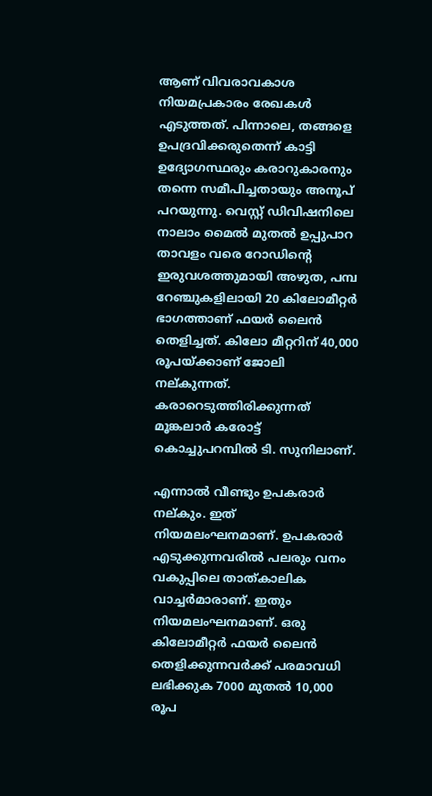ആണ് വിവരാവകാശ നിയമപ്രകാരം രേഖകള്‍ എടുത്തത്. പിന്നാലെ, തങ്ങളെ  ഉപദ്രവിക്കരുതെന്ന് കാട്ടി ഉദ്യോഗസ്ഥരും കരാറുകാരനും തന്നെ സമീപിച്ചതായും അനൂപ് പറയുന്നു. വെസ്റ്റ് ഡിവിഷനിലെ നാലാം മൈല്‍ മുതല്‍ ഉപ്പുപാറ താവളം വരെ റോഡിന്റെ ഇരുവശത്തുമായി അഴുത, പമ്പ റേഞ്ചുകളിലായി 20 കിലോമീറ്റര്‍ ഭാഗത്താണ് ഫയര്‍ ലൈന്‍ തെളിച്ചത്. കിലോ മീറ്ററിന് 40,000 രൂപയ്‌ക്കാണ് ജോലി  നല്കുന്നത്. കരാറെടുത്തിരിക്കുന്നത് മൂങ്കലാര്‍ കരോട്ട് കൊച്ചുപറമ്പില്‍ ടി. സുനിലാണ്.

എന്നാല്‍ വീണ്ടും ഉപകരാര്‍ നല്കും. ഇത് നിയമലംഘനമാണ്. ഉപകരാര്‍ എടുക്കുന്നവരില്‍ പലരും വനം വകുപ്പിലെ താത്കാലിക വാച്ചര്‍മാരാണ്. ഇതും നിയമലംഘനമാണ്. ഒരു കിലോമീറ്റര്‍ ഫയര്‍ ലൈന്‍  തെളിക്കുന്നവര്‍ക്ക് പരമാവധി ലഭിക്കുക 7000 മുതല്‍ 10,000 രൂപ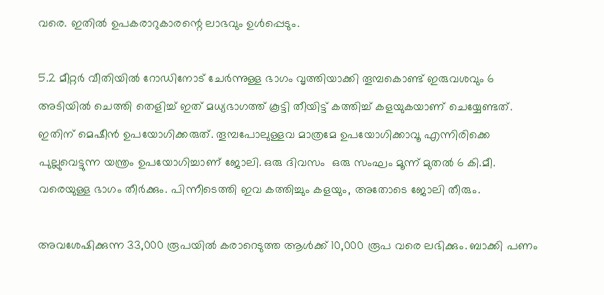വരെ. ഇതില്‍ ഉപകരാറുകാരന്റെ ലാഭവും ഉള്‍പ്പെടും.

5.2 മീറ്റര്‍ വീതിയില്‍ റോഡിനോട് ചേര്‍ന്നുള്ള ഭാഗം വൃത്തിയാക്കി തൂമ്പകൊണ്ട് ഇരുവശവും 6 അടിയില്‍ ചെത്തി തെളിച്ച് ഇത് മധ്യഭാഗത്ത് കൂട്ടി തീയിട്ട് കത്തിച്ച് കളയുകയാണ് ചെയ്യേണ്ടത്. ഇതിന് മെഷീന്‍ ഉപയോഗിക്കരുത്. തൂമ്പപോലുള്ളവ മാത്രമേ ഉപയോഗിക്കാവൂ എന്നിരിക്കെ പുല്ലുവെട്ടുന്ന യന്ത്രം ഉപയോഗിച്ചാണ് ജോലി. ഒരു ദിവസം  ഒരു സംഘം മൂന്ന് മുതല്‍ 6 കി.മീ. വരെയുള്ള ഭാഗം തീര്‍ക്കും. പിന്നീടെത്തി ഇവ കത്തിച്ചും കളയും, അതോടെ ജോലി തീരും.

അവശേഷിക്കുന്ന 33,000 രൂപയില്‍ കരാറെടുത്ത ആള്‍ക്ക് 10,000 രൂപ വരെ ലഭിക്കും. ബാക്കി പണം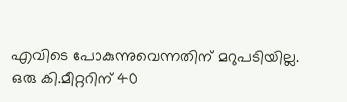എവിടെ പോകുന്നുവെന്നതിന് മറുപടിയില്ല. ഒരു കി.മീറ്ററിന് 40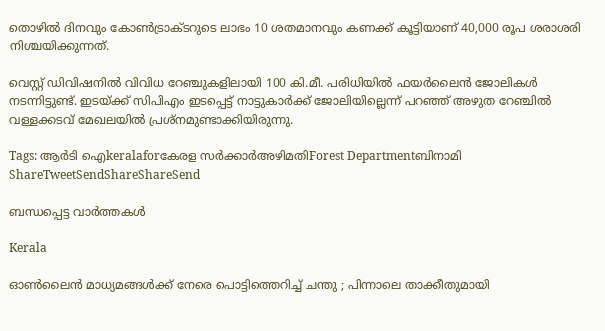തൊഴില്‍ ദിനവും കോണ്‍ട്രാക്ടറുടെ ലാഭം 10 ശതമാനവും കണക്ക് കൂട്ടിയാണ് 40,000 രൂപ ശരാശരി നിശ്ചയിക്കുന്നത്.

വെസ്റ്റ് ഡിവിഷനില്‍ വിവിധ റേഞ്ചുകളിലായി 100 കി.മീ. പരിധിയില്‍ ഫയര്‍ലൈന്‍ ജോലികള്‍ നടന്നിട്ടുണ്ട്. ഇടയ്‌ക്ക് സിപിഎം ഇടപ്പെട്ട് നാട്ടുകാര്‍ക്ക് ജോലിയില്ലെന്ന് പറഞ്ഞ് അഴുത റേഞ്ചില്‍ വള്ളക്കടവ് മേഖലയില്‍ പ്രശ്നമുണ്ടാക്കിയിരുന്നു.

Tags: ആര്‍ടി ഐkeralaforകേരള സര്‍ക്കാര്‍അഴിമതിForest Departmentബിനാമി
ShareTweetSendShareShareSend

ബന്ധപ്പെട്ട വാര്‍ത്തകള്‍

Kerala

ഓൺലൈൻ മാധ്യമങ്ങൾക്ക് നേരെ പൊട്ടിത്തെറിച്ച് ചന്തു ; പിന്നാലെ താക്കീതുമായി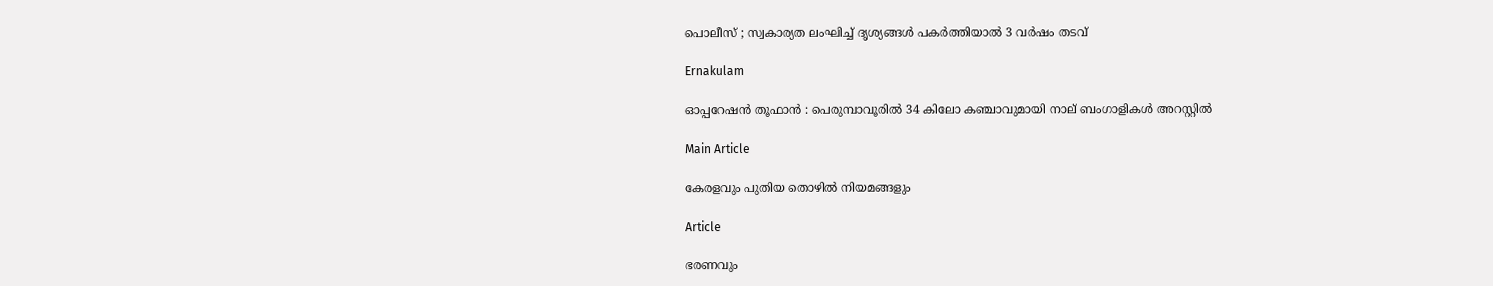പൊലീസ് ; സ്വകാര്യത ലംഘിച്ച് ദൃശ്യങ്ങൾ പകർത്തിയാൽ 3 വർഷം തടവ്

Ernakulam

ഓപ്പറേഷൻ തൂഫാൻ : പെരുമ്പാവൂരിൽ 34 കിലോ കഞ്ചാവുമായി നാല് ബംഗാളികൾ അറസ്റ്റിൽ

Main Article

കേരളവും പുതിയ തൊഴില്‍ നിയമങ്ങളും

Article

ഭരണവും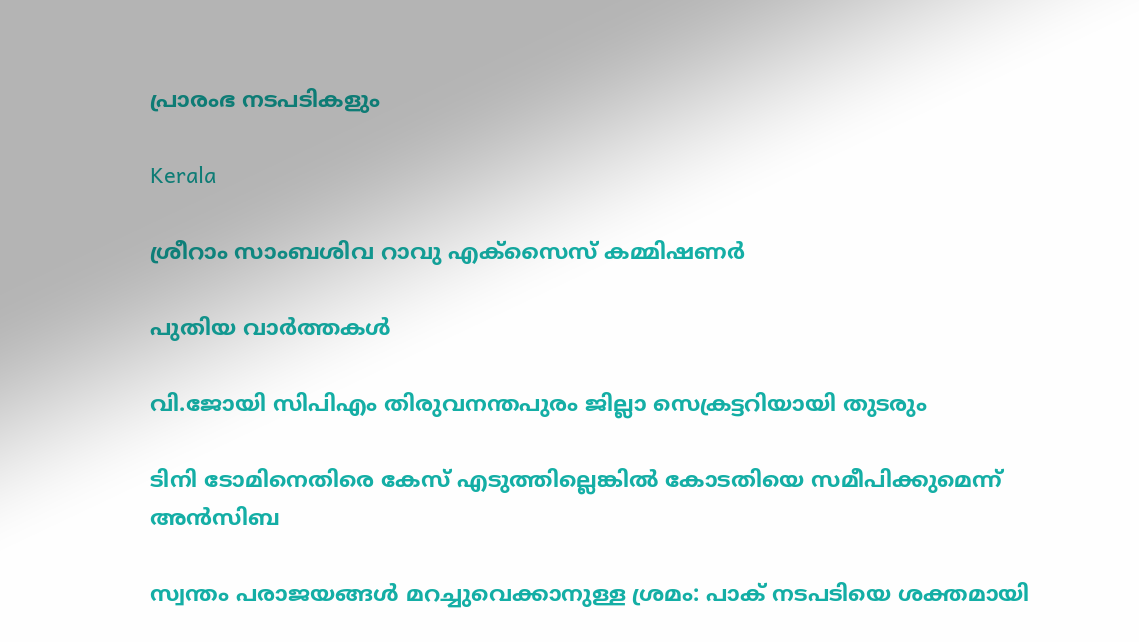പ്രാരംഭ നടപടികളും

Kerala

ശ്രീറാം സാംബശിവ റാവു എക്‌സൈസ് കമ്മിഷണര്‍

പുതിയ വാര്‍ത്തകള്‍

വി.ജോയി സിപിഎം തിരുവനന്തപുരം ജില്ലാ സെക്രട്ടറിയായി തുടരും

ടിനി ടോമിനെതിരെ കേസ് എടുത്തില്ലെങ്കില്‍ കോടതിയെ സമീപിക്കുമെന്ന് അന്‍സിബ

സ്വന്തം പരാജയങ്ങള്‍ മറച്ചുവെക്കാനുള്ള ശ്രമം: പാക് നടപടിയെ ശക്തമായി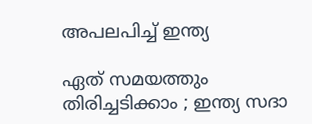അപലപിച്ച് ഇന്ത്യ

ഏത് സമയത്തും തിരിച്ചടിക്കാം ; ഇന്ത്യ സദാ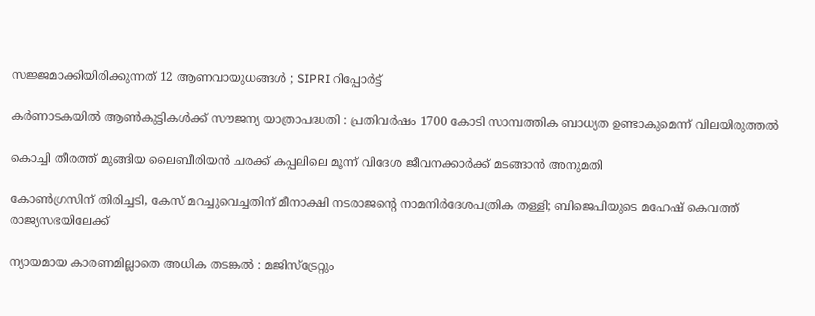സജ്ജമാക്കിയിരിക്കുന്നത് 12 ആണവായുധങ്ങൾ ; SIPRI റിപ്പോർട്ട്

കര്‍ണാടകയില്‍ ആണ്‍കുട്ടികള്‍ക്ക് സൗജന്യ യാത്രാപദ്ധതി : പ്രതിവര്‍ഷം 1700 കോടി സാമ്പത്തിക ബാധ്യത ഉണ്ടാകുമെന്ന് വിലയിരുത്തല്‍

കൊച്ചി തീരത്ത് മുങ്ങിയ ലൈബീരിയന്‍ ചരക്ക് കപ്പലിലെ മൂന്ന് വിദേശ ജീവനക്കാര്‍ക്ക് മടങ്ങാന്‍ അനുമതി

കോണ്‍ഗ്രസിന് തിരിച്ചടി, കേസ് മറച്ചുവെച്ചതിന് മീനാക്ഷി നടരാജന്റെ നാമനിര്‍ദേശപത്രിക തള്ളി; ബിജെപിയുടെ മഹേഷ് കെവത്ത് രാജ്യസഭയിലേക്ക്

ന്യായമായ കാരണമില്ലാതെ അധിക തടങ്കല്‍ : മജിസ്ട്രേറ്റും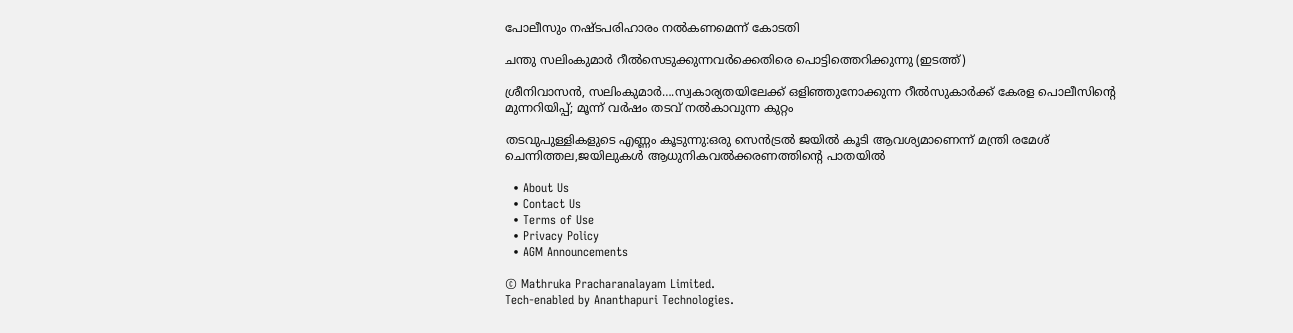പോലീസും നഷ്ടപരിഹാരം നല്‍കണമെന്ന് കോടതി

ചന്തു സലിംകുമാര്‍ റീല്‍സെടുക്കുന്നവര്‍ക്കെതിരെ പൊട്ടിത്തെറിക്കുന്നു (ഇടത്ത്)

ശ്രീനിവാസന്‍, സലിംകുമാര്‍….സ്വകാര്യതയിലേക്ക് ഒളിഞ്ഞുനോക്കുന്ന റീല്‍സുകാര്‍ക്ക് കേരള പൊലീസിന്റെ മുന്നറിയിപ്പ്; മൂന്ന് വര്‍ഷം തടവ് നല്‍കാവുന്ന കുറ്റം

തടവുപുള്ളികളുടെ എണ്ണം കൂടുന്നു:ഒരു സെന്‍ട്രല്‍ ജയില്‍ കൂടി ആവശ്യമാണെന്ന് മന്ത്രി രമേശ് ചെന്നിത്തല,ജയിലുകള്‍ ആധുനികവല്‍ക്കരണത്തിന്റെ പാതയില്‍

  • About Us
  • Contact Us
  • Terms of Use
  • Privacy Policy
  • AGM Announcements

© Mathruka Pracharanalayam Limited.
Tech-enabled by Ananthapuri Technologies.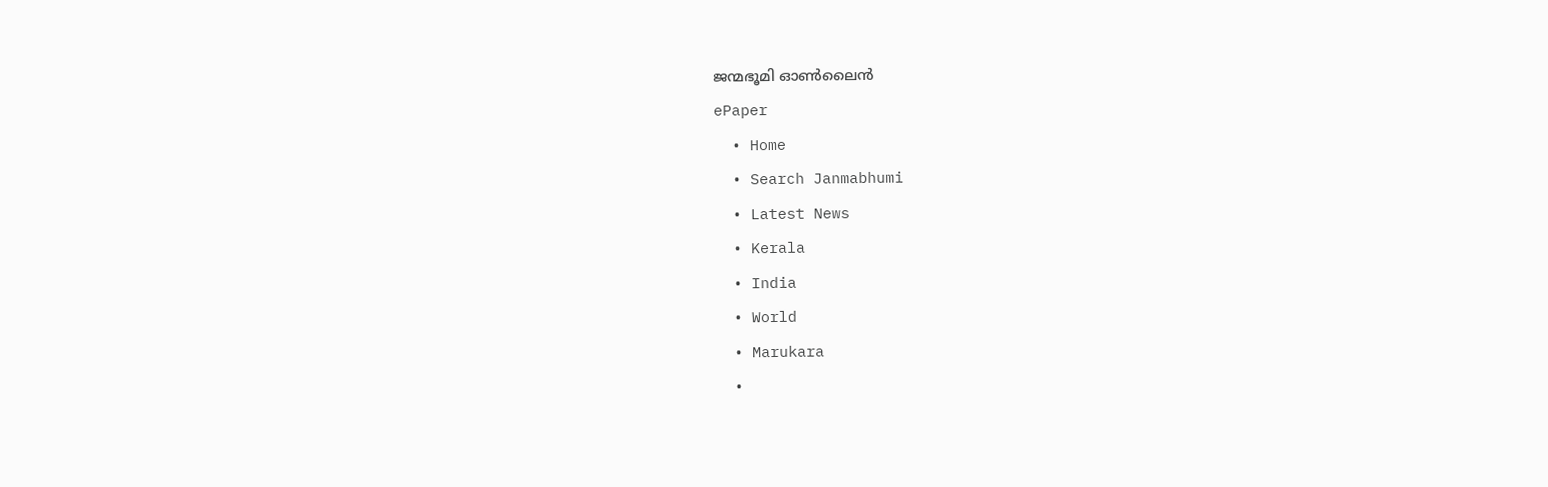ജന്മഭൂമി ഓണ്‍ലൈന്‍
ePaper
  • Home
  • Search Janmabhumi
  • Latest News
  • Kerala
  • India
  • World
  • Marukara
  •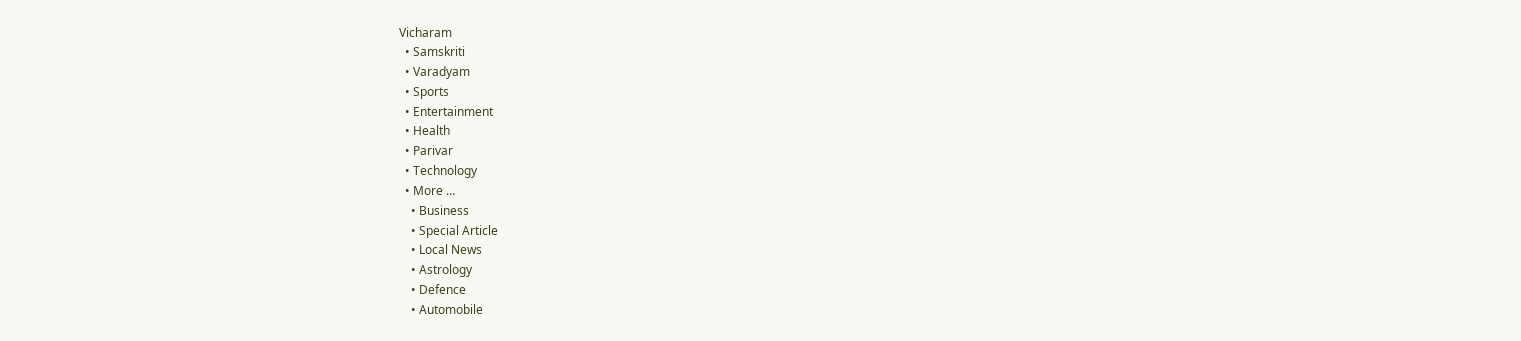Vicharam
  • Samskriti
  • Varadyam
  • Sports
  • Entertainment
  • Health
  • Parivar
  • Technology
  • More …
    • Business
    • Special Article
    • Local News
    • Astrology
    • Defence
    • Automobile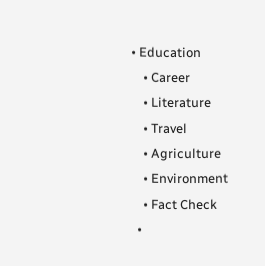• Education
    • Career
    • Literature
    • Travel
    • Agriculture
    • Environment
    • Fact Check
  •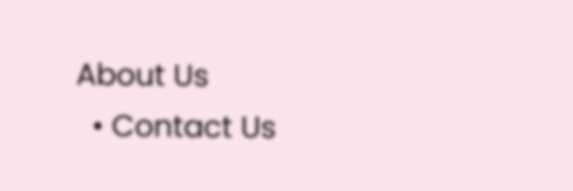About Us
  • Contact Us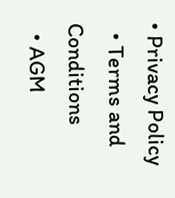• Privacy Policy
  • Terms and Conditions
  • AGM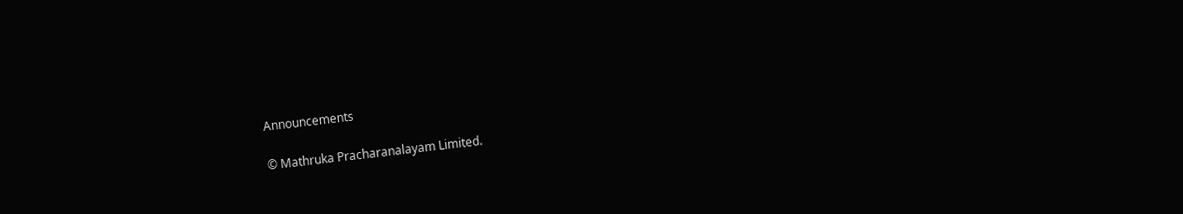Announcements

© Mathruka Pracharanalayam Limited.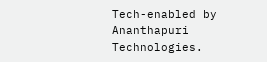Tech-enabled by Ananthapuri Technologies.